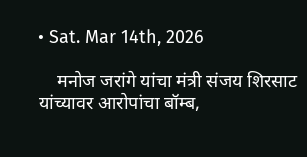• Sat. Mar 14th, 2026

    मनोज जरांगे यांचा मंत्री संजय शिरसाट यांच्यावर आरोपांचा बॉम्ब,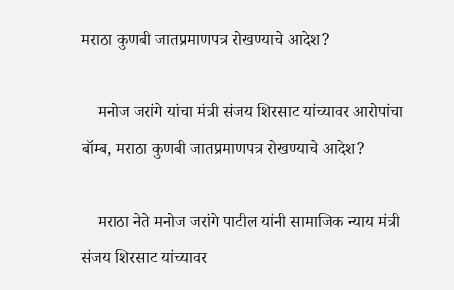मराठा कुणबी जातप्रमाणपत्र रोखण्याचे आदेश?

    मनोज जरांगे यांचा मंत्री संजय शिरसाट यांच्यावर आरोपांचा बॉम्ब, मराठा कुणबी जातप्रमाणपत्र रोखण्याचे आदेश?

    मराठा नेते मनोज जरांगे पाटील यांनी सामाजिक न्याय मंत्री संजय शिरसाट यांच्यावर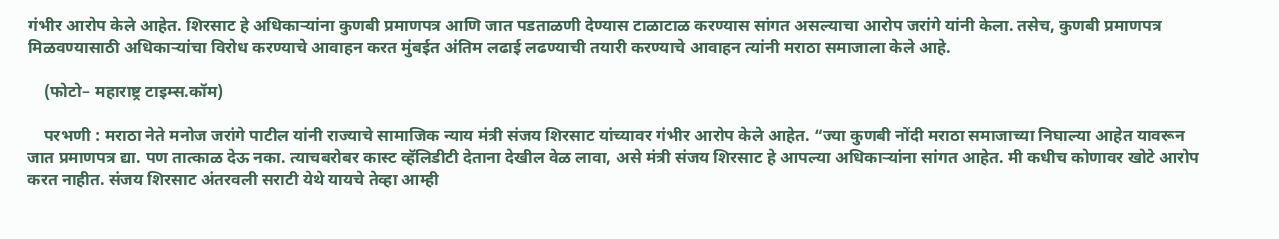गंभीर आरोप केले आहेत. शिरसाट हे अधिकाऱ्यांना कुणबी प्रमाणपत्र आणि जात पडताळणी देण्यास टाळाटाळ करण्यास सांगत असल्याचा आरोप जरांगे यांनी केला. तसेच, कुणबी प्रमाणपत्र मिळवण्यासाठी अधिकाऱ्यांचा विरोध करण्याचे आवाहन करत मुंबईत अंतिम लढाई लढण्याची तयारी करण्याचे आवाहन त्यांनी मराठा समाजाला केले आहे.

    (फोटो– महाराष्ट्र टाइम्स.कॉम)

    परभणी : मराठा नेते मनोज जरांगे पाटील यांनी राज्याचे सामाजिक न्याय मंत्री संजय शिरसाट यांच्यावर गंभीर आरोप केले आहेत. “ज्या कुणबी नोंदी मराठा समाजाच्या निघाल्या आहेत यावरून जात प्रमाणपत्र द्या. पण तात्काळ देऊ नका. त्याचबरोबर कास्ट व्हॅलिडीटी देताना देखील वेळ लावा, असे मंत्री संजय शिरसाट हे आपल्या अधिकाऱ्यांना सांगत आहेत. मी कधीच कोणावर खोटे आरोप करत नाहीत. संजय शिरसाट अंतरवली सराटी येथे यायचे तेव्हा आम्ही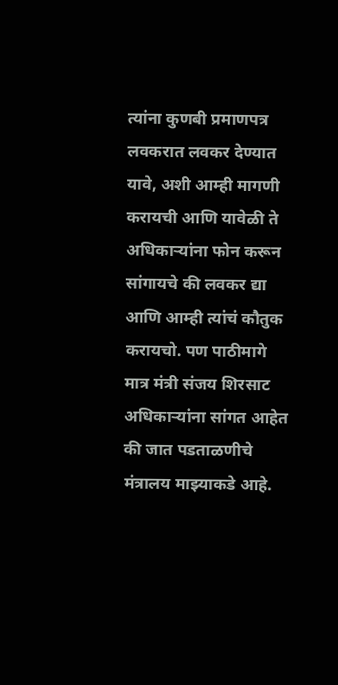त्यांना कुणबी प्रमाणपत्र लवकरात लवकर देण्यात यावे, अशी आम्ही मागणी करायची आणि यावेळी ते अधिकाऱ्यांना फोन करून सांगायचे की लवकर द्या आणि आम्ही त्यांचं कौतुक करायचो. पण पाठीमागे मात्र मंत्री संजय शिरसाट अधिकाऱ्यांना सांगत आहेत की जात पडताळणीचे मंत्रालय माझ्याकडे आहे.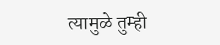त्यामुळे तुम्ही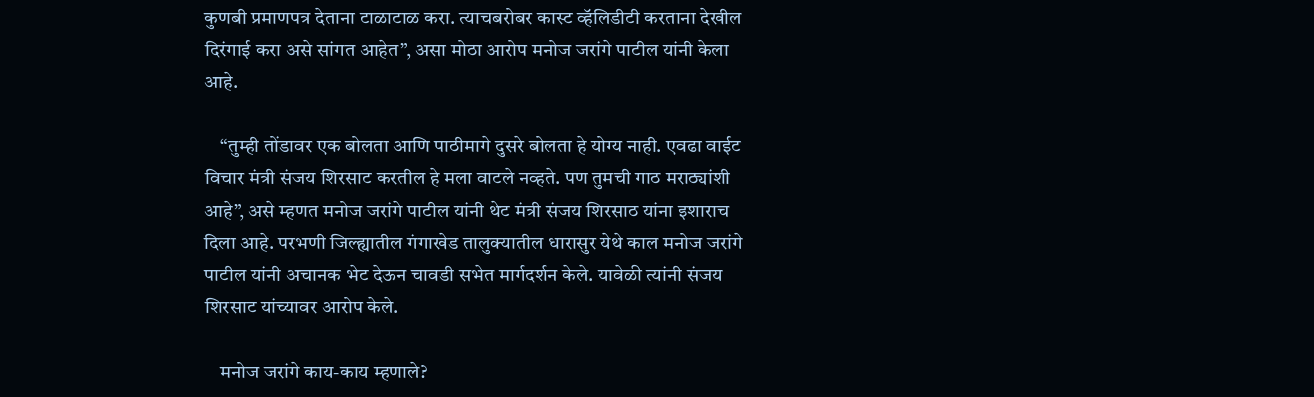कुणबी प्रमाणपत्र देताना टाळाटाळ करा. त्याचबरोबर कास्ट व्हॅलिडीटी करताना देखील दिरंगाई करा असे सांगत आहेत”, असा मोठा आरोप मनोज जरांगे पाटील यांनी केला आहे.

    “तुम्ही तोंडावर एक बोलता आणि पाठीमागे दुसरे बोलता हे योग्य नाही. एवढा वाईट विचार मंत्री संजय शिरसाट करतील हे मला वाटले नव्हते. पण तुमची गाठ मराठ्यांशी आहे”, असे म्हणत मनोज जरांगे पाटील यांनी थेट मंत्री संजय शिरसाठ यांना इशाराच दिला आहे. परभणी जिल्ह्यातील गंगाखेड तालुक्यातील धारासुर येथे काल मनोज जरांगे पाटील यांनी अचानक भेट देऊन चावडी सभेत मार्गदर्शन केले. यावेळी त्यांनी संजय शिरसाट यांच्यावर आरोप केले.

    मनोज जरांगे काय-काय म्हणाले?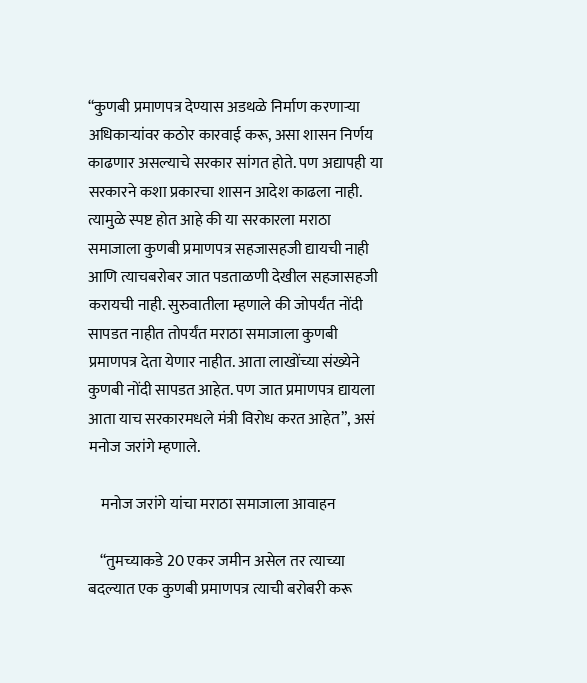“कुणबी प्रमाणपत्र देण्यास अडथळे निर्माण करणाऱ्या अधिकाऱ्यांवर कठोर कारवाई करू, असा शासन निर्णय काढणार असल्याचे सरकार सांगत होते. पण अद्यापही या सरकारने कशा प्रकारचा शासन आदेश काढला नाही. त्यामुळे स्पष्ट होत आहे की या सरकारला मराठा समाजाला कुणबी प्रमाणपत्र सहजासहजी द्यायची नाही आणि त्याचबरोबर जात पडताळणी देखील सहजासहजी करायची नाही. सुरुवातीला म्हणाले की जोपर्यंत नोंदी सापडत नाहीत तोपर्यंत मराठा समाजाला कुणबी प्रमाणपत्र देता येणार नाहीत. आता लाखोंच्या संख्येने कुणबी नोंदी सापडत आहेत. पण जात प्रमाणपत्र द्यायला आता याच सरकारमधले मंत्री विरोध करत आहेत”, असं मनोज जरांगे म्हणाले.

    मनोज जरांगे यांचा मराठा समाजाला आवाहन

    “तुमच्याकडे 20 एकर जमीन असेल तर त्याच्या बदल्यात एक कुणबी प्रमाणपत्र त्याची बरोबरी करू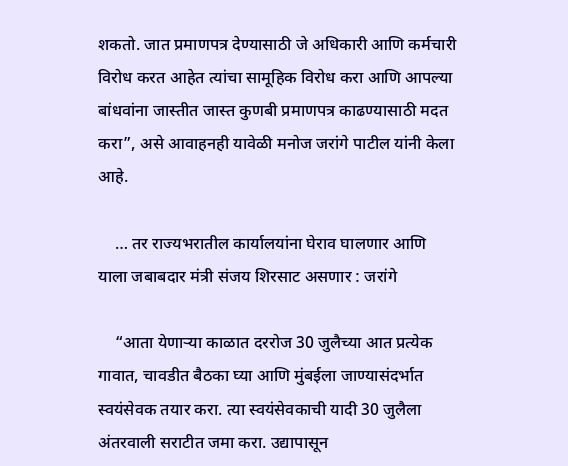शकतो. जात प्रमाणपत्र देण्यासाठी जे अधिकारी आणि कर्मचारी विरोध करत आहेत त्यांचा सामूहिक विरोध करा आणि आपल्या बांधवांना जास्तीत जास्त कुणबी प्रमाणपत्र काढण्यासाठी मदत करा”, असे आवाहनही यावेळी मनोज जरांगे पाटील यांनी केला आहे.

    … तर राज्यभरातील कार्यालयांना घेराव घालणार आणि याला जबाबदार मंत्री संजय शिरसाट असणार : जरांगे

    “आता येणाऱ्या काळात दररोज 30 जुलैच्या आत प्रत्येक गावात, चावडीत बैठका घ्या आणि मुंबईला जाण्यासंदर्भात स्वयंसेवक तयार करा. त्या स्वयंसेवकाची यादी 30 जुलैला अंतरवाली सराटीत जमा करा. उद्यापासून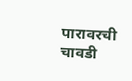पारावरची चावडी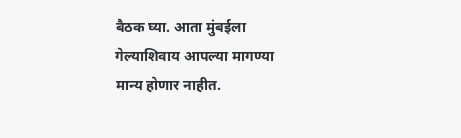बैठक घ्या. आता मुंबईला गेल्याशिवाय आपल्या मागण्या मान्य होणार नाहीत.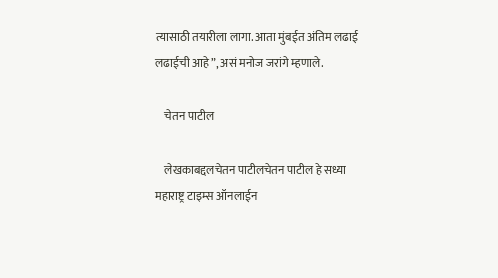त्यासाठी तयारीला लागा. आता मुंबईत अंतिम लढाई लढाईची आहे”, असं मनोज जरांगे म्हणाले.

    चेतन पाटील

    लेखकाबद्दलचेतन पाटीलचेतन पाटील हे सध्या महाराष्ट्र टाइम्स ऑनलाईन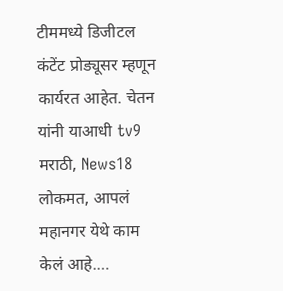टीममध्ये डिजीटल कंटेंट प्रोड्यूसर म्हणून कार्यरत आहेत. चेतन यांनी याआधी tv9 मराठी, News18 लोकमत, आपलं महानगर येथे काम केलं आहे.…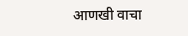आणखी वाचा